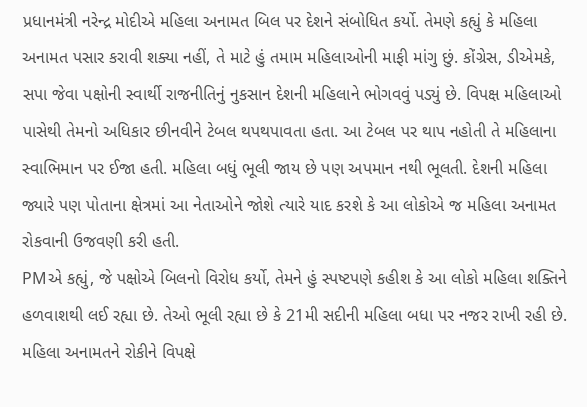પ્રધાનમંત્રી નરેન્દ્ર મોદીએ મહિલા અનામત બિલ પર દેશને સંબોધિત કર્યો. તેમણે કહ્યું કે મહિલા અનામત પસાર કરાવી શક્યા નહીં, તે માટે હું તમામ મહિલાઓની માફી માંગુ છું. કોંગ્રેસ, ડીએમકે, સપા જેવા પક્ષોની સ્વાર્થી રાજનીતિનું નુકસાન દેશની મહિલાને ભોગવવું પડ્યું છે. વિપક્ષ મહિલાઓ પાસેથી તેમનો અધિકાર છીનવીને ટેબલ થપથપાવતા હતા. આ ટેબલ પર થાપ નહોતી તે મહિલાના સ્વાભિમાન પર ઈજા હતી. મહિલા બધું ભૂલી જાય છે પણ અપમાન નથી ભૂલતી. દેશની મહિલા જ્યારે પણ પોતાના ક્ષેત્રમાં આ નેતાઓને જોશે ત્યારે યાદ કરશે કે આ લોકોએ જ મહિલા અનામત રોકવાની ઉજવણી કરી હતી.
PMએ કહ્યું, જે પક્ષોએ બિલનો વિરોધ કર્યો, તેમને હું સ્પષ્ટપણે કહીશ કે આ લોકો મહિલા શક્તિને હળવાશથી લઈ રહ્યા છે. તેઓ ભૂલી રહ્યા છે કે 21મી સદીની મહિલા બધા પર નજર રાખી રહી છે. મહિલા અનામતને રોકીને વિપક્ષે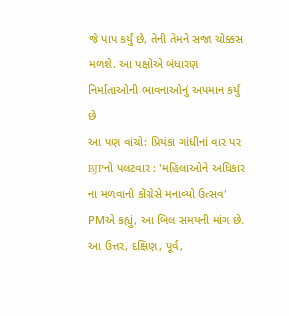જે પાપ કર્યું છે, તેની તેમને સજા ચોક્કસ મળશે. આ પક્ષોએ બંધારણ નિર્માતાઓની ભાવનાઓનું અપમાન કર્યું છે
આ પણ વાંચો: પ્રિયંકા ગાંધીનાં વાર પર BJPનો પલટવાર : 'મહિલાઓને અધિકાર ના મળવાનો કોંગ્રેસે મનાવ્યો ઉત્સવ'
PMએ કહ્યું, આ બિલ સમયની માંગ છે. આ ઉત્તર, દક્ષિણ, પૂર્વ,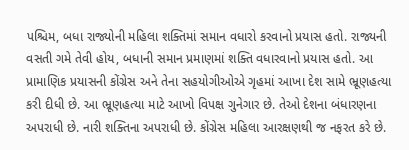પશ્ચિમ, બધા રાજ્યોની મહિલા શક્તિમાં સમાન વધારો કરવાનો પ્રયાસ હતો. રાજ્યની વસતી ગમે તેવી હોય, બધાની સમાન પ્રમાણમાં શક્તિ વધારવાનો પ્રયાસ હતો. આ પ્રામાણિક પ્રયાસની કોંગ્રેસ અને તેના સહયોગીઓએ ગૃહમાં આખા દેશ સામે ભ્રૂણહત્યા કરી દીધી છે. આ ભ્રૂણહત્યા માટે આખો વિપક્ષ ગુનેગાર છે. તેઓ દેશના બંધારણના અપરાધી છે. નારી શક્તિના અપરાધી છે. કોંગ્રેસ મહિલા આરક્ષણથી જ નફરત કરે છે.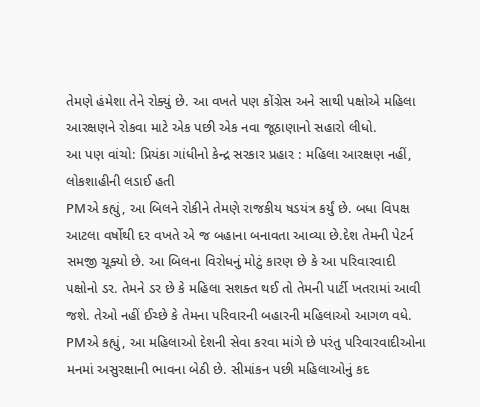તેમણે હંમેશા તેને રોક્યું છે. આ વખતે પણ કોંગ્રેસ અને સાથી પક્ષોએ મહિલા આરક્ષણને રોકવા માટે એક પછી એક નવા જૂઠાણાનો સહારો લીધો.
આ પણ વાંચો: પ્રિયંકા ગાંધીનો કેન્દ્ર સરકાર પ્રહાર : મહિલા આરક્ષણ નહીં, લોકશાહીની લડાઈ હતી
PMએ કહ્યું, આ બિલને રોકીને તેમણે રાજકીય ષડયંત્ર કર્યું છે. બધા વિપક્ષ આટલા વર્ષોથી દર વખતે એ જ બહાના બનાવતા આવ્યા છે.દેશ તેમની પેટર્ન સમજી ચૂક્યો છે. આ બિલના વિરોધનું મોટું કારણ છે કે આ પરિવારવાદી પક્ષોનો ડર. તેમને ડર છે કે મહિલા સશક્ત થઈ તો તેમની પાર્ટી ખતરામાં આવી જશે. તેઓ નહીં ઈચ્છે કે તેમના પરિવારની બહારની મહિલાઓ આગળ વધે.
PMએ કહ્યું, આ મહિલાઓ દેશની સેવા કરવા માંગે છે પરંતુ પરિવારવાદીઓના મનમાં અસુરક્ષાની ભાવના બેઠી છે. સીમાંકન પછી મહિલાઓનું કદ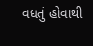વધતું હોવાથી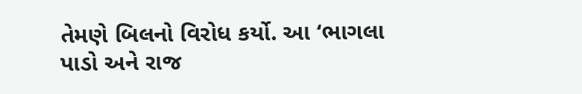તેમણે બિલનો વિરોધ કર્યો. આ ‘ભાગલા પાડો અને રાજ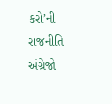કરો’ની રાજનીતિ અંગ્રેજો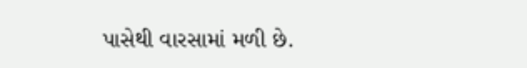પાસેથી વારસામાં મળી છે.